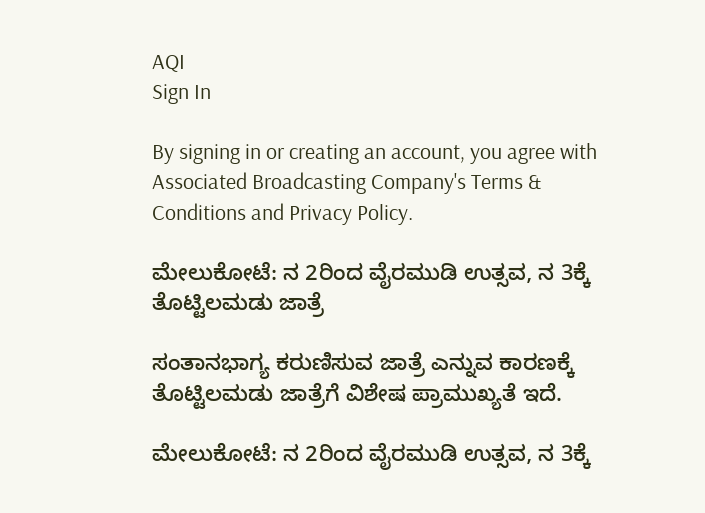AQI
Sign In

By signing in or creating an account, you agree with Associated Broadcasting Company's Terms & Conditions and Privacy Policy.

ಮೇಲುಕೋಟೆ: ನ 2ರಿಂದ ವೈರಮುಡಿ ಉತ್ಸವ, ನ 3ಕ್ಕೆ ತೊಟ್ಟಿಲಮಡು ಜಾತ್ರೆ

ಸಂತಾನಭಾಗ್ಯ ಕರುಣಿಸುವ ಜಾತ್ರೆ ಎನ್ನುವ ಕಾರಣಕ್ಕೆ ತೊಟ್ಟಿಲಮಡು ಜಾತ್ರೆಗೆ ವಿಶೇಷ ಪ್ರಾಮುಖ್ಯತೆ ಇದೆ.

ಮೇಲುಕೋಟೆ: ನ 2ರಿಂದ ವೈರಮುಡಿ ಉತ್ಸವ, ನ 3ಕ್ಕೆ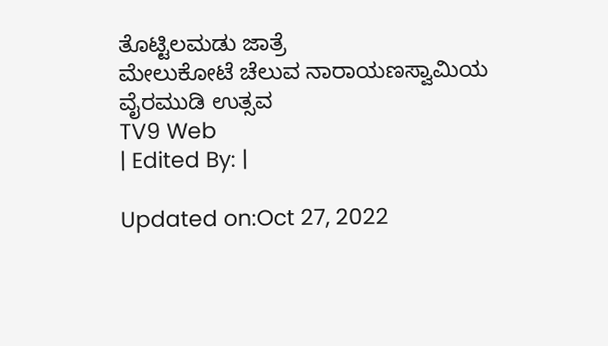ತೊಟ್ಟಿಲಮಡು ಜಾತ್ರೆ
ಮೇಲುಕೋಟೆ ಚೆಲುವ ನಾರಾಯಣಸ್ವಾಮಿಯ ವೈರಮುಡಿ ಉತ್ಸವ
TV9 Web
| Edited By: |

Updated on:Oct 27, 2022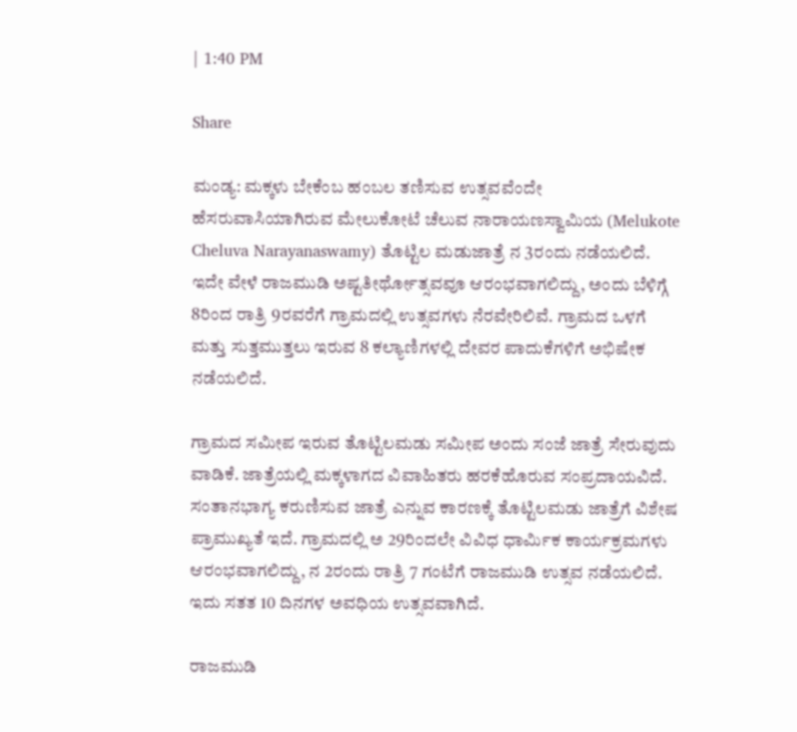| 1:40 PM

Share

ಮಂಡ್ಯ: ಮಕ್ಕಳು ಬೇಕೆಂಬ ಹಂಬಲ ತಣಿಸುವ ಉತ್ಸವವೆಂದೇ ಹೆಸರುವಾಸಿಯಾಗಿರುವ ಮೇಲುಕೋಟೆ ಚೆಲುವ ನಾರಾಯಣಸ್ವಾಮಿಯ (Melukote Cheluva Narayanaswamy) ತೊಟ್ಟಿಲ ಮಡುಜಾತ್ರೆ ನ 3ರಂದು ನಡೆಯಲಿದೆ. ಇದೇ ವೇಳೆ ರಾಜಮುಡಿ ಅಷ್ಟತೀರ್ಥೋತ್ಸವವೂ ಆರಂಭವಾಗಲಿದ್ದು, ಅಂದು ಬೆಳಿಗ್ಗೆ 8ರಿಂದ ರಾತ್ರಿ 9ರವರೆಗೆ ಗ್ರಾಮದಲ್ಲಿ ಉತ್ಸವಗಳು ನೆರವೇರಿಲಿವೆ. ಗ್ರಾಮದ ಒಳಗೆ ಮತ್ತು ಸುತ್ತಮುತ್ತಲು ಇರುವ 8 ಕಲ್ಯಾಣಿಗಳಲ್ಲಿ ದೇವರ ಪಾದುಕೆಗಳಿಗೆ ಅಭಿಷೇಕ ನಡೆಯಲಿದೆ.

ಗ್ರಾಮದ ಸಮೀಪ ಇರುವ ತೊಟ್ಟಿಲಮಡು ಸಮೀಪ ಅಂದು ಸಂಜೆ ಜಾತ್ರೆ ಸೇರುವುದು ವಾಡಿಕೆ. ಜಾತ್ರೆಯಲ್ಲಿ ಮಕ್ಕಳಾಗದ ವಿವಾಹಿತರು ಹರಕೆಹೊರುವ ಸಂಪ್ರದಾಯವಿದೆ. ಸಂತಾನಭಾಗ್ಯ ಕರುಣಿಸುವ ಜಾತ್ರೆ ಎನ್ನುವ ಕಾರಣಕ್ಕೆ ತೊಟ್ಟಿಲಮಡು ಜಾತ್ರೆಗೆ ವಿಶೇಷ ಪ್ರಾಮುಖ್ಯತೆ ಇದೆ. ಗ್ರಾಮದಲ್ಲಿ ಅ 29ರಿಂದಲೇ ವಿವಿಧ ಧಾರ್ಮಿಕ ಕಾರ್ಯಕ್ರಮಗಳು ಆರಂಭವಾಗಲಿದ್ದು, ನ 2ರಂದು ರಾತ್ರಿ 7 ಗಂಟೆಗೆ ರಾಜಮುಡಿ ಉತ್ಸವ ನಡೆಯಲಿದೆ. ಇದು ಸತತ 10 ದಿನಗಳ ಅವಧಿಯ ಉತ್ಸವವಾಗಿದೆ.

ರಾಜಮುಡಿ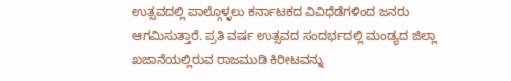ಉತ್ಸವದಲ್ಲಿ ಪಾಲ್ಗೊಳ್ಳಲು ಕರ್ನಾಟಕದ ವಿವಿಧೆಡೆಗಳಿಂದ ಜನರು ಆಗಮಿಸುತ್ತಾರೆ. ಪ್ರತಿ ವರ್ಷ ಉತ್ಸವದ ಸಂದರ್ಭದಲ್ಲಿ ಮಂಡ್ಯದ ಜಿಲ್ಲಾ ಖಜಾನೆಯಲ್ಲಿರುವ ರಾಜಮುಡಿ ಕಿರೀಟವನ್ನು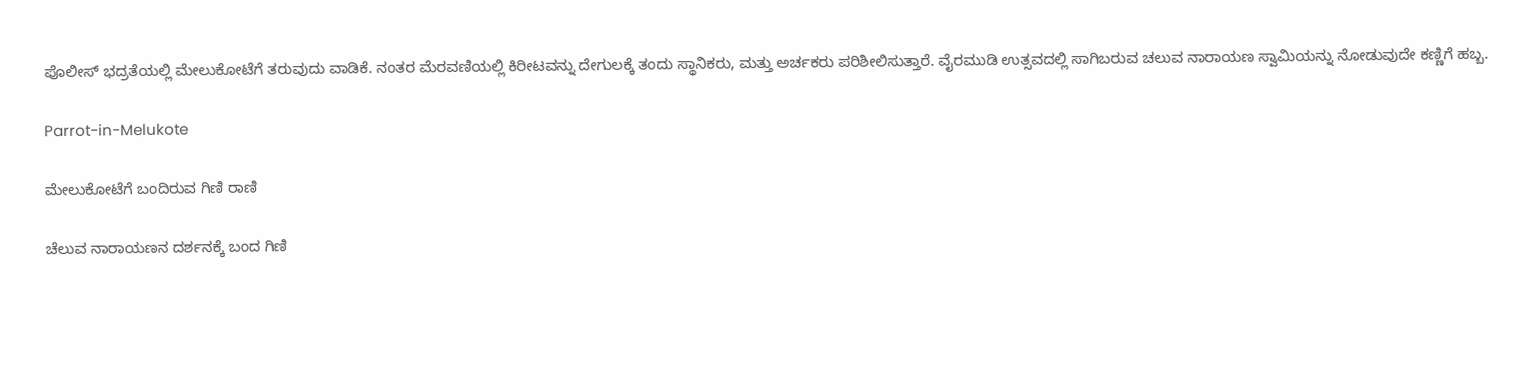ಪೊಲೀಸ್‌ ಭದ್ರತೆಯಲ್ಲಿ ಮೇಲುಕೋಟೆಗೆ ತರುವುದು ವಾಡಿಕೆ. ನಂತರ ಮೆರವಣಿಯಲ್ಲಿ ಕಿರೀಟವನ್ನು ದೇಗುಲಕ್ಕೆ ತಂದು ಸ್ಥಾನಿಕರು, ಮತ್ತು ಅರ್ಚಕರು ಪರಿಶೀಲಿಸುತ್ತಾರೆ. ವೈರಮುಡಿ ಉತ್ಸವದಲ್ಲಿ ಸಾಗಿಬರುವ ಚಲುವ ನಾರಾಯಣ ಸ್ವಾಮಿಯನ್ನು ನೋಡುವುದೇ ಕಣ್ಣಿಗೆ ಹಬ್ಬ.

Parrot-in-Melukote

ಮೇಲುಕೋಟೆಗೆ ಬಂದಿರುವ ಗಿಣಿ ರಾಣಿ

ಚೆಲುವ ನಾರಾಯಣನ ದರ್ಶನಕ್ಕೆ ಬಂದ ಗಿಣಿ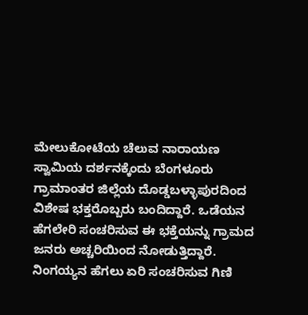ಮೇಲುಕೋಟೆಯ ಚೆಲುವ ನಾರಾಯಣ ಸ್ವಾಮಿಯ ದರ್ಶನಕ್ಕೆಂದು ಬೆಂಗಳೂರು ಗ್ರಾಮಾಂತರ ಜಿಲ್ಲೆಯ ದೊಡ್ಡಬಳ್ಳಾಪುರದಿಂದ ವಿಶೇಷ ಭಕ್ತರೊಬ್ಬರು ಬಂದಿದ್ದಾರೆ. ಒಡೆಯನ ಹೆಗಲೇರಿ ಸಂಚರಿಸುವ ಈ ಭಕ್ತೆಯನ್ನು ಗ್ರಾಮದ ಜನರು ಅಚ್ಚರಿಯಿಂದ ನೋಡುತ್ತಿದ್ದಾರೆ. ನಿಂಗಯ್ಯನ ಹೆಗಲು ಏರಿ ಸಂಚರಿಸುವ ಗಿಣಿ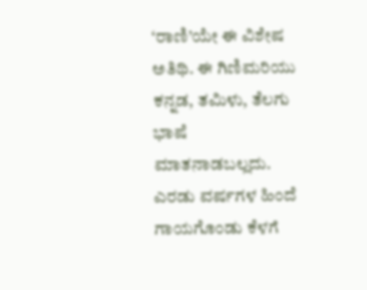‘ರಾಣಿ’ಯೇ ಈ ವಿಶೇಷ ಅತಿಥಿ. ಈ ಗಿಣಿಮರಿಯು ಕನ್ನಡ, ತಮಿಳು, ತೆಲಗು ಭಾಷೆ ಮಾತನಾಡಬಲ್ಲದು. ಎರಡು ವರ್ಷಗಳ ಹಿಂದೆ ಗಾಯಗೊಂಡು ಕೆಳಗೆ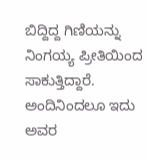ಬಿದ್ದಿದ್ದ ಗಿಣಿಯನ್ನು ನಿಂಗಯ್ಯ ಪ್ರೀತಿಯಿಂದ ಸಾಕುತ್ತಿದ್ದಾರೆ. ಅಂದಿನಿಂದಲೂ ಇದು ಅವರ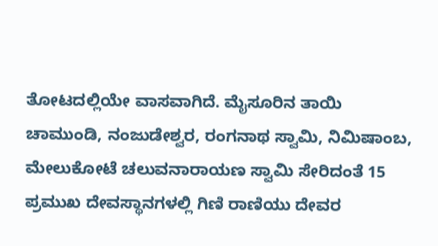ತೋಟದಲ್ಲಿಯೇ ವಾಸವಾಗಿದೆ. ಮೈಸೂರಿನ ತಾಯಿ ಚಾಮುಂಡಿ, ನಂಜುಡೇಶ್ವರ, ರಂಗನಾಥ ಸ್ವಾಮಿ, ನಿಮಿಷಾಂಬ, ಮೇಲುಕೋಟೆ ಚಲುವನಾರಾಯಣ ಸ್ವಾಮಿ ಸೇರಿದಂತೆ 15 ಪ್ರಮುಖ ದೇವಸ್ಥಾನಗಳಲ್ಲಿ ಗಿಣಿ ರಾಣಿಯು ದೇವರ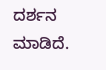ದರ್ಶನ ಮಾಡಿದೆ.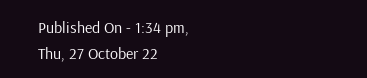Published On - 1:34 pm, Thu, 27 October 22